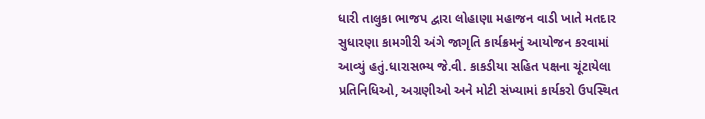ધારી તાલુકા ભાજપ દ્વારા લોહાણા મહાજન વાડી ખાતે મતદાર સુધારણા કામગીરી અંગે જાગૃતિ કાર્યક્રમનું આયોજન કરવામાં આવ્યું હતું.ધારાસભ્ય જે.વી. કાકડીયા સહિત પક્ષના ચૂંટાયેલા પ્રતિનિધિઓ, અગ્રણીઓ અને મોટી સંખ્યામાં કાર્યકરો ઉપસ્થિત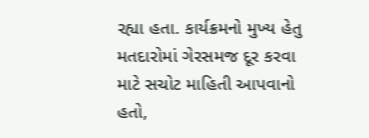રહ્યા હતા. કાર્યક્રમનો મુખ્ય હેતુ મતદારોમાં ગેરસમજ દૂર કરવા માટે સચોટ માહિતી આપવાનો હતો,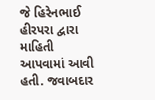જે હિરેનભાઈ હીરપરા દ્વારા માહિતી આપવામાં આવી હતી. જવાબદાર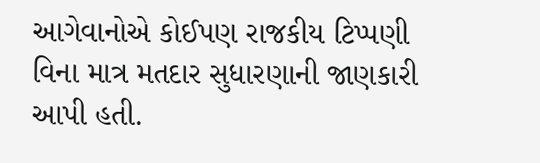આગેવાનોએ કોઈપણ રાજકીય ટિપ્પણી વિના માત્ર મતદાર સુધારણાની જાણકારી આપી હતી.